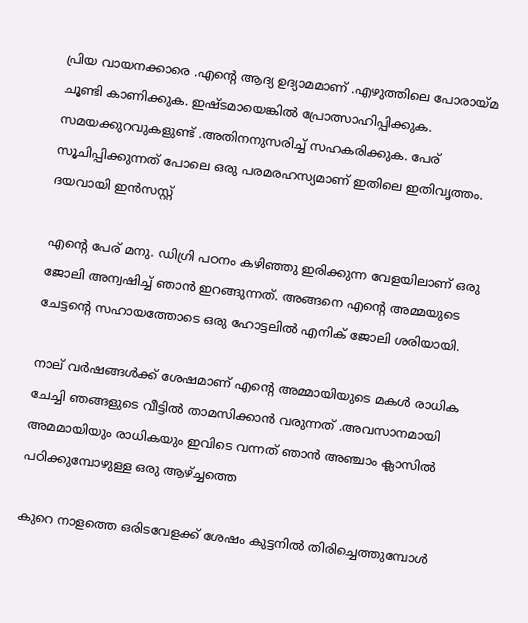പ്രിയ വായനക്കാരെ .എന്റെ ആദ്യ ഉദ്യാമമാണ് .എഴുത്തിലെ പോരായ്മ ചൂണ്ടി കാണിക്കുക. ഇഷ്ടമായെങ്കിൽ പ്രോത്സാഹിപ്പിക്കുക. സമയക്കുറവുകളുണ്ട് .അതിനനുസരിച്ച് സഹകരിക്കുക. പേര് സൂചിപ്പിക്കുന്നത് പോലെ ഒരു പരമരഹസ്യമാണ് ഇതിലെ ഇതിവൃത്തം. ദയവായി ഇൻസസ്റ്റ്

എന്റെ പേര് മനു. ഡിഗ്രി പഠനം കഴിഞ്ഞു ഇരിക്കുന്ന വേളയിലാണ് ഒരു ജോലി അന്വഷിച്ച് ഞാൻ ഇറങ്ങുന്നത്. അങ്ങനെ എന്റെ അമ്മയുടെ ചേട്ടന്റെ സഹായത്തോടെ ഒരു ഹോട്ടലിൽ എനിക് ജോലി ശരിയായി.

നാല് വർഷങ്ങൾക്ക് ശേഷമാണ് എന്റെ അമ്മായിയുടെ മകൾ രാധിക ചേച്ചി ഞങ്ങളുടെ വീട്ടിൽ താമസിക്കാൻ വരുന്നത് .അവസാനമായി അമമായിയും രാധികയും ഇവിടെ വന്നത് ഞാൻ അഞ്ചാം ക്ലാസിൽ പഠിക്കുമ്പോഴുള്ള ഒരു ആഴ്ച്ചത്തെ

കുറെ നാളത്തെ ഒരിടവേളക്ക് ശേഷം കുട്ടനിൽ തിരിച്ചെത്തുമ്പോൾ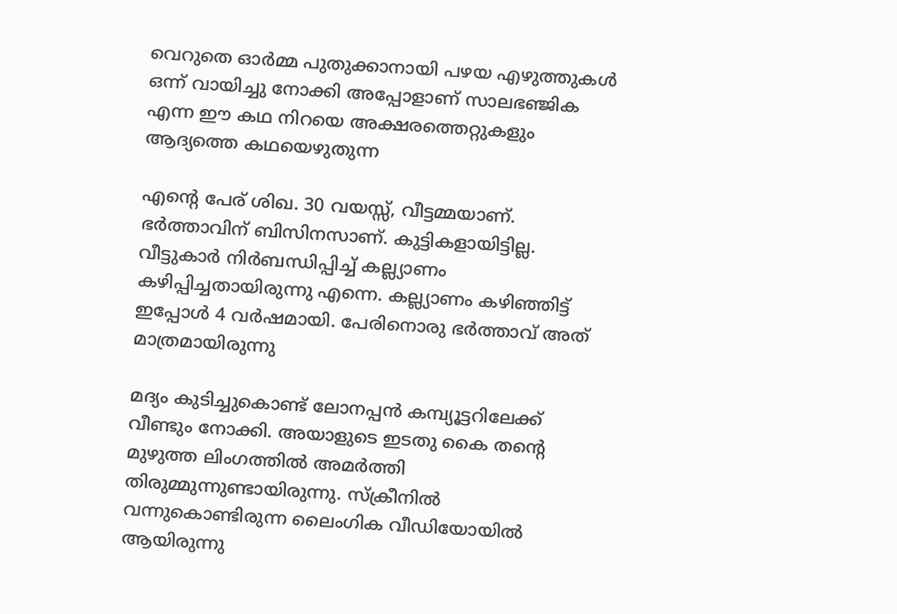വെറുതെ ഓർമ്മ പുതുക്കാനായി പഴയ എഴുത്തുകൾ ഒന്ന് വായിച്ചു നോക്കി അപ്പോളാണ് സാലഭഞ്ജിക എന്ന ഈ കഥ നിറയെ അക്ഷരത്തെറ്റുകളും ആദ്യത്തെ കഥയെഴുതുന്ന

എന്റെ പേര് ശിഖ. 30 വയസ്സ്, വീട്ടമ്മയാണ്. ഭർത്താവിന് ബിസിനസാണ്. കുട്ടികളായിട്ടില്ല. വീട്ടുകാർ നിർബന്ധിപ്പിച്ച് കല്ല്യാണം കഴിപ്പിച്ചതായിരുന്നു എന്നെ. കല്ല്യാണം കഴിഞ്ഞിട്ട് ഇപ്പോൾ 4 വർഷമായി. പേരിനൊരു ഭർത്താവ് അത് മാത്രമായിരുന്നു

മദ്യം കുടിച്ചുകൊണ്ട് ലോനപ്പന്‍ കമ്പ്യൂട്ടറിലേക്ക് വീണ്ടും നോക്കി. അയാളുടെ ഇടതു കൈ തന്റെ മുഴുത്ത ലിംഗത്തില്‍ അമര്‍ത്തി തിരുമ്മുന്നുണ്ടായിരുന്നു. സ്ക്രീനില്‍ വന്നുകൊണ്ടിരുന്ന ലൈംഗിക വീഡിയോയില്‍ ആയിരുന്നു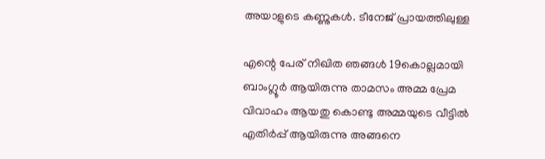അയാളുടെ കണ്ണുകള്‍. ടീനേജ് പ്രായത്തിലുള്ള

എന്റെ പേര് നിഖിത ഞങ്ങൾ 19കൊല്ലമായി ബാംഗ്ലൂർ ആയിരുന്നു താമസം അമ്മ പ്രേമ വിവാഹം ആയതു കൊണ്ടു അമ്മയുടെ വീട്ടിൽ എതിർപ്പ് ആയിരുന്നു അങ്ങനെ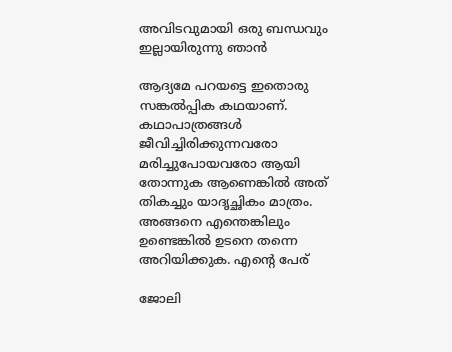അവിടവുമായി ഒരു ബന്ധവും ഇല്ലായിരുന്നു ഞാൻ

ആദ്യമേ പറയട്ടെ ഇതൊരു സങ്കൽപ്പിക കഥയാണ്. കഥാപാത്രങ്ങൾ ജീവിച്ചിരിക്കുന്നവരോ മരിച്ചുപോയവരോ ആയി തോന്നുക ആണെങ്കിൽ അത് തികച്ചും യാദൃച്ഛികം മാത്രം. അങ്ങനെ എന്തെങ്കിലും ഉണ്ടെങ്കിൽ ഉടനെ തന്നെ അറിയിക്കുക. എന്റെ പേര്

ജോലി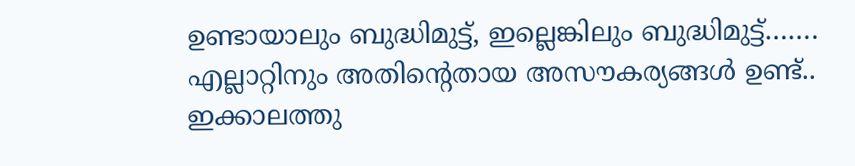ഉണ്ടായാലും ബുദ്ധിമുട്ട്, ഇല്ലെങ്കിലും ബുദ്ധിമുട്ട്……. എല്ലാറ്റിനും അതിന്റെതായ അസൗകര്യങ്ങൾ ഉണ്ട്.. ഇക്കാലത്തു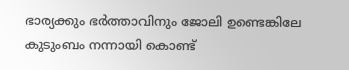ഭാര്യക്കും ഭർത്താവിനും ജോലി ഉണ്ടെങ്കിലേ കുടുംബം നന്നായി കൊണ്ട്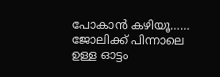പോകാൻ കഴിയൂ…… ജോലിക്ക് പിന്നാലെ ഉള്ള ഓട്ടം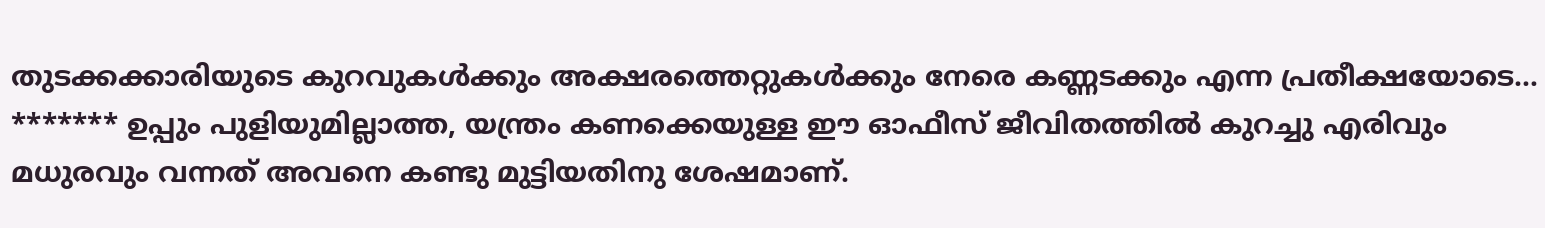തുടക്കക്കാരിയുടെ കുറവുകൾക്കും അക്ഷരത്തെറ്റുകൾക്കും നേരെ കണ്ണടക്കും എന്ന പ്രതീക്ഷയോടെ… ******* ഉപ്പും പുളിയുമില്ലാത്ത, യന്ത്രം കണക്കെയുള്ള ഈ ഓഫീസ് ജീവിതത്തിൽ കുറച്ചു എരിവും മധുരവും വന്നത് അവനെ കണ്ടു മുട്ടിയതിനു ശേഷമാണ്.